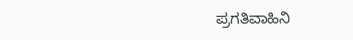ಪ್ರಗತಿವಾಹಿನಿ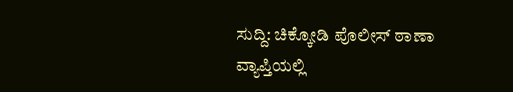ಸುದ್ದಿ: ಚಿಕ್ಕೋಡಿ ಪೊಲೀಸ್ ಠಾಣಾ ವ್ಯಾಪ್ತಿಯಲ್ಲಿ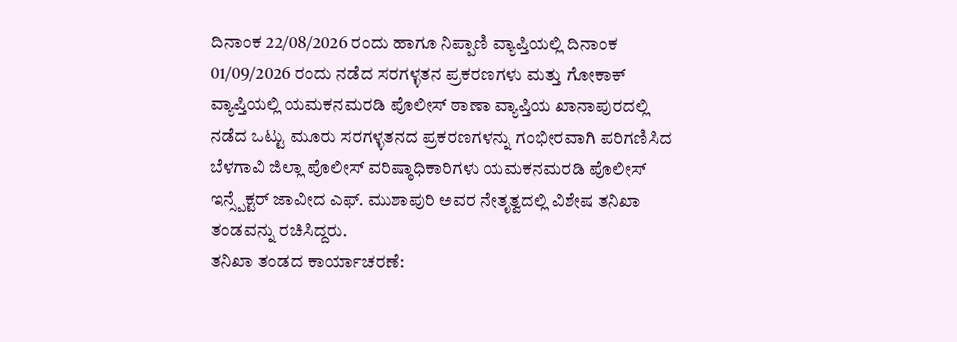ದಿನಾಂಕ 22/08/2026 ರಂದು ಹಾಗೂ ನಿಪ್ಪಾಣಿ ವ್ಯಾಪ್ತಿಯಲ್ಲಿ ದಿನಾಂಕ 01/09/2026 ರಂದು ನಡೆದ ಸರಗಳ್ಳತನ ಪ್ರಕರಣಗಳು ಮತ್ತು ಗೋಕಾಕ್ ವ್ಯಾಪ್ತಿಯಲ್ಲಿ ಯಮಕನಮರಡಿ ಪೊಲೀಸ್ ಠಾಣಾ ವ್ಯಾಪ್ತಿಯ ಖಾನಾಪುರದಲ್ಲಿ ನಡೆದ ಒಟ್ಟು ಮೂರು ಸರಗಳ್ಳತನದ ಪ್ರಕರಣಗಳನ್ನು ಗಂಭೀರವಾಗಿ ಪರಿಗಣಿಸಿದ ಬೆಳಗಾವಿ ಜಿಲ್ಲಾ ಪೊಲೀಸ್ ವರಿಷ್ಠಾಧಿಕಾರಿಗಳು ಯಮಕನಮರಡಿ ಪೊಲೀಸ್ ಇನ್ಸ್ಪೆಕ್ಟರ್ ಜಾವೀದ ಎಫ್. ಮುಶಾಪುರಿ ಅವರ ನೇತೃತ್ವದಲ್ಲಿ ವಿಶೇಷ ತನಿಖಾ ತಂಡವನ್ನು ರಚಿಸಿದ್ದರು.
ತನಿಖಾ ತಂಡದ ಕಾರ್ಯಾಚರಣೆ: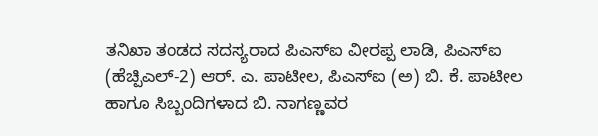ತನಿಖಾ ತಂಡದ ಸದಸ್ಯರಾದ ಪಿಎಸ್ಐ ವೀರಪ್ಪ ಲಾಡಿ, ಪಿಎಸ್ಐ (ಹೆಚ್ಪಿಎಲ್-2) ಆರ್. ಎ. ಪಾಟೀಲ, ಪಿಎಸ್ಐ (ಅ) ಬಿ. ಕೆ. ಪಾಟೀಲ ಹಾಗೂ ಸಿಬ್ಬಂದಿಗಳಾದ ಬಿ. ನಾಗಣ್ಣವರ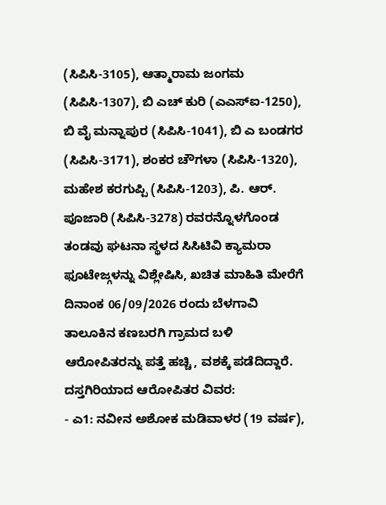(ಸಿಪಿಸಿ-3105), ಆತ್ಮಾರಾಮ ಜಂಗಮ (ಸಿಪಿಸಿ-1307), ಬಿ ಎಚ್ ಕುರಿ (ಎಎಸ್ಐ-1250), ಬಿ ವೈ ಮನ್ನಾಪುರ (ಸಿಪಿಸಿ-1041), ಬಿ ಎ ಬಂಡಗರ (ಸಿಪಿಸಿ-3171), ಶಂಕರ ಚೌಗಳಾ (ಸಿಪಿಸಿ-1320), ಮಹೇಶ ಕರಗುಪ್ಪಿ (ಸಿಪಿಸಿ-1203), ಪಿ. ಆರ್. ಪೂಜಾರಿ (ಸಿಪಿಸಿ-3278) ರವರನ್ನೊಳಗೊಂಡ ತಂಡವು ಘಟನಾ ಸ್ಥಳದ ಸಿಸಿಟಿವಿ ಕ್ಯಾಮರಾ ಫೂಟೇಜ್ಗಳನ್ನು ವಿಶ್ಲೇಷಿಸಿ, ಖಚಿತ ಮಾಹಿತಿ ಮೇರೆಗೆ ದಿನಾಂಕ 06/09/2026 ರಂದು ಬೆಳಗಾವಿ ತಾಲೂಕಿನ ಕಣಬರಗಿ ಗ್ರಾಮದ ಬಳಿ ಆರೋಪಿತರನ್ನು ಪತ್ತೆ ಹಚ್ಚಿ, ವಶಕ್ಕೆ ಪಡೆದಿದ್ದಾರೆ.
ದಸ್ತಗಿರಿಯಾದ ಆರೋಪಿತರ ವಿವರ:
- ಎ1: ನವೀನ ಅಶೋಕ ಮಡಿವಾಳರ (19 ವರ್ಷ),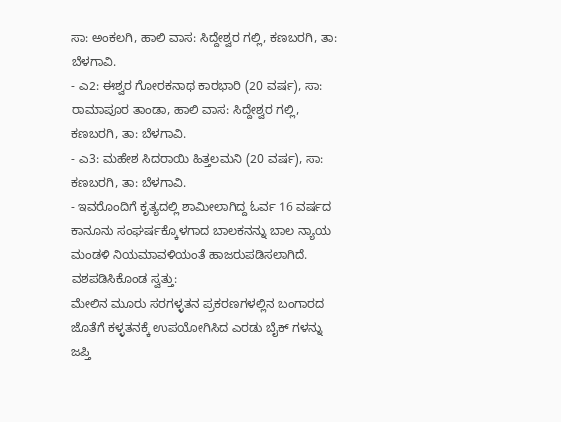ಸಾ: ಅಂಕಲಗಿ, ಹಾಲಿ ವಾಸ: ಸಿದ್ದೇಶ್ವರ ಗಲ್ಲಿ, ಕಣಬರಗಿ, ತಾ: ಬೆಳಗಾವಿ.
- ಎ2: ಈಶ್ವರ ಗೋರಕನಾಥ ಕಾರಭಾರಿ (20 ವರ್ಷ), ಸಾ: ರಾಮಾಪೂರ ತಾಂಡಾ, ಹಾಲಿ ವಾಸ: ಸಿದ್ದೇಶ್ವರ ಗಲ್ಲಿ, ಕಣಬರಗಿ, ತಾ: ಬೆಳಗಾವಿ.
- ಎ3: ಮಹೇಶ ಸಿದರಾಯಿ ಹಿತ್ತಲಮನಿ (20 ವರ್ಷ), ಸಾ: ಕಣಬರಗಿ, ತಾ: ಬೆಳಗಾವಿ.
- ಇವರೊಂದಿಗೆ ಕೃತ್ಯದಲ್ಲಿ ಶಾಮೀಲಾಗಿದ್ದ ಓರ್ವ 16 ವರ್ಷದ ಕಾನೂನು ಸಂಘರ್ಷಕ್ಕೊಳಗಾದ ಬಾಲಕನನ್ನು ಬಾಲ ನ್ಯಾಯ ಮಂಡಳಿ ನಿಯಮಾವಳಿಯಂತೆ ಹಾಜರುಪಡಿಸಲಾಗಿದೆ.
ವಶಪಡಿಸಿಕೊಂಡ ಸ್ವತ್ತು:
ಮೇಲಿನ ಮೂರು ಸರಗಳ್ಳತನ ಪ್ರಕರಣಗಳಲ್ಲಿನ ಬಂಗಾರದ ಜೊತೆಗೆ ಕಳ್ಳತನಕ್ಕೆ ಉಪಯೋಗಿಸಿದ ಎರಡು ಬೈಕ್ ಗಳನ್ನು ಜಪ್ತಿ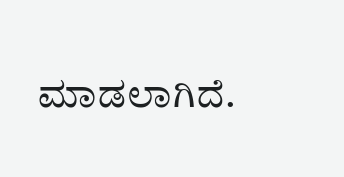ಮಾಡಲಾಗಿದೆ.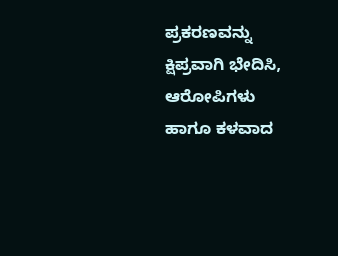ಪ್ರಕರಣವನ್ನು ಕ್ಷಿಪ್ರವಾಗಿ ಭೇದಿಸಿ, ಆರೋಪಿಗಳು ಹಾಗೂ ಕಳವಾದ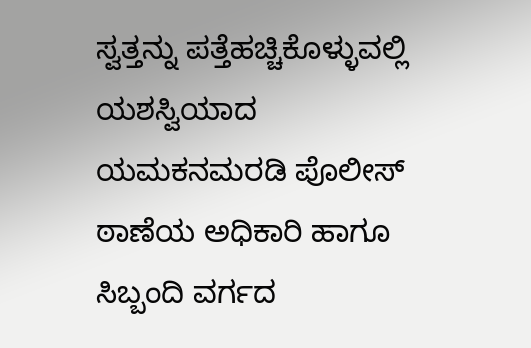ಸ್ವತ್ತನ್ನು ಪತ್ತೆಹಚ್ಚಿಕೊಳ್ಳುವಲ್ಲಿ ಯಶಸ್ವಿಯಾದ ಯಮಕನಮರಡಿ ಪೊಲೀಸ್ ಠಾಣೆಯ ಅಧಿಕಾರಿ ಹಾಗೂ ಸಿಬ್ಬಂದಿ ವರ್ಗದ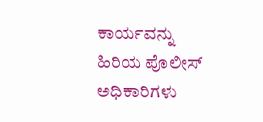ಕಾರ್ಯವನ್ನು ಹಿರಿಯ ಪೊಲೀಸ್ ಅಧಿಕಾರಿಗಳು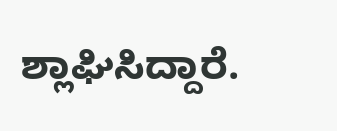ಶ್ಲಾಘಿಸಿದ್ದಾರೆ.